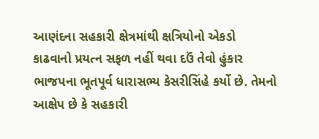આણંદના સહકારી ક્ષેત્રમાંથી ક્ષત્રિયોનો એકડો કાઢવાનો પ્રયત્ન સફળ નહીં થવા દઉં તેવો હુંકાર ભાજપના ભૂતપૂર્વ ધારાસભ્ય કેસરીસિંહે કર્યો છે. તેમનો આક્ષેપ છે કે સહકારી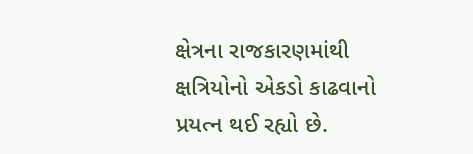ક્ષેત્રના રાજકારણમાંથી ક્ષત્રિયોનો એકડો કાઢવાનો પ્રયત્ન થઈ રહ્યો છે.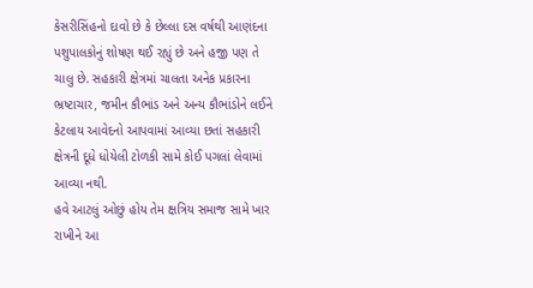કેસરીસિંહનો દાવો છે કે છેલ્લા દસ વર્ષથી આણંદના પશુપાલકોનું શોષણ થઈ રહ્યું છે અને હજી પણ તે ચાલુ છે. સહકારી ક્ષેત્રમાં ચાલતા અનેક પ્રકારના ભ્રષ્ટાચાર, જમીન કૌભાંડ અને અન્ય કૌભાંડોને લઈને કેટલાય આવેદનો આપવામાં આવ્યા છતાં સહકારી ક્ષેત્રની દૂધે ધોયેલી ટોળકી સામે કોઈ પગલાં લેવામાં આવ્યા નથી.
હવે આટલું ઓછું હોય તેમ ક્ષત્રિય સમાજ સામે ખાર રાખીને આ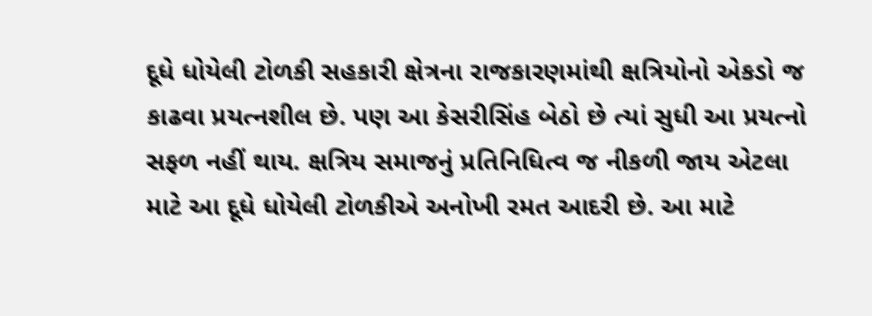દૂધે ધોયેલી ટોળકી સહકારી ક્ષેત્રના રાજકારણમાંથી ક્ષત્રિયોનો એકડો જ કાઢવા પ્રયત્નશીલ છે. પણ આ કેસરીસિંહ બેઠો છે ત્યાં સુધી આ પ્રયત્નો સફળ નહીં થાય. ક્ષત્રિય સમાજનું પ્રતિનિધિત્વ જ નીકળી જાય એટલા માટે આ દૂધે ધોયેલી ટોળકીએ અનોખી રમત આદરી છે. આ માટે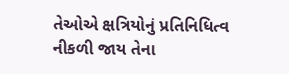તેઓએ ક્ષત્રિયોનું પ્રતિનિધિત્વ નીકળી જાય તેના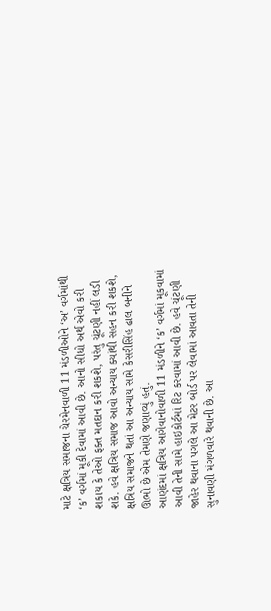માટે ક્ષત્રિય સમાજના ચેરમેનવાળી 11 મંડળીઓને ‘અ’ વર્ગમાંથી ‘ક’ વર્ગમાં મૂકી દેવામાં આવી છે. આનો સીધો અર્થ એવો કરી શકાય કે તેઓ ફક્ત મતદાન કરી શકશે, પરંતુ ચૂંટણી નહીં લડી શકે. હવે ક્ષત્રિય સમાજ આવો અન્યાય ક્યાંથી સહન કરી શકશે, ક્ષત્રિય સમાજને થતાં આ અન્યાય સામે કેસરીસિંહ ઢાલ બનીને ઊભો છે એમ તેમણે જણાવ્યું હતું.
આણંદમાં ક્ષત્રિય આગેવાનોવાળી 11 મંડળીને ‘ક’ વર્ગમાં મૂકવામાં આવી તેની સામે હાઇકોર્ટમાં રિટ કરવામાં આવી છે. હવે ચૂંટણી જાહેર થવાના પગલે આ મેટર બોર્ડ પર લેવામાં આવતા તેની સુનાવણી મંગળવારે થવાની છે. આ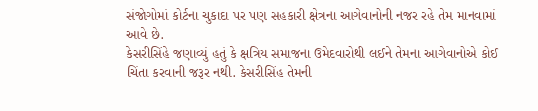સંજોગોમાં કોર્ટના ચુકાદા પર પણ સહકારી ક્ષેત્રના આગેવાનોની નજર રહે તેમ માનવામાં આવે છે.
કેસરીસિંહે જણાવ્યું હતું કે ક્ષત્રિય સમાજના ઉમેદવારોથી લઈને તેમના આગેવાનોએ કોઈ ચિંતા કરવાની જરૂર નથી. કેસરીસિંહ તેમની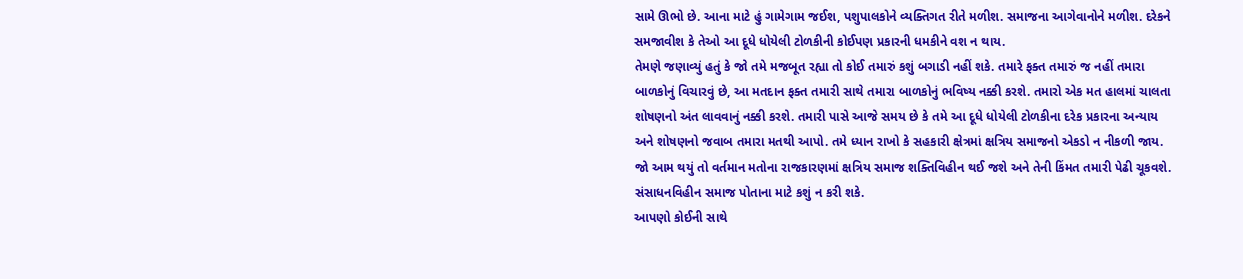સામે ઊભો છે. આના માટે હું ગામેગામ જઈશ, પશુપાલકોને વ્યક્તિગત રીતે મળીશ. સમાજના આગેવાનોને મળીશ. દરેકને સમજાવીશ કે તેઓ આ દૂધે ધોયેલી ટોળકીની કોઈપણ પ્રકારની ધમકીને વશ ન થાય.
તેમણે જણાવ્યું હતું કે જો તમે મજબૂત રહ્યા તો કોઈ તમારું કશું બગાડી નહીં શકે. તમારે ફક્ત તમારું જ નહીં તમારા બાળકોનું વિચારવું છે, આ મતદાન ફક્ત તમારી સાથે તમારા બાળકોનું ભવિષ્ય નક્કી કરશે. તમારો એક મત હાલમાં ચાલતા શોષણનો અંત લાવવાનું નક્કી કરશે. તમારી પાસે આજે સમય છે કે તમે આ દૂધે ધોયેલી ટોળકીના દરેક પ્રકારના અન્યાય અને શોષણનો જવાબ તમારા મતથી આપો. તમે ધ્યાન રાખો કે સહકારી ક્ષેત્રમાં ક્ષત્રિય સમાજનો એકડો ન નીકળી જાય. જો આમ થયું તો વર્તમાન મતોના રાજકારણમાં ક્ષત્રિય સમાજ શક્તિવિહીન થઈ જશે અને તેની કિંમત તમારી પેઢી ચૂકવશે. સંસાધનવિહીન સમાજ પોતાના માટે કશું ન કરી શકે.
આપણો કોઈની સાથે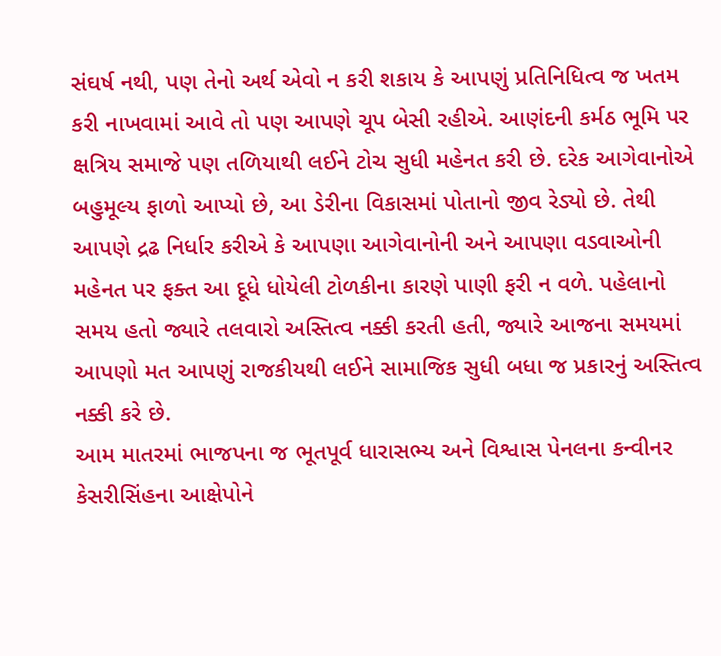સંઘર્ષ નથી, પણ તેનો અર્થ એવો ન કરી શકાય કે આપણું પ્રતિનિધિત્વ જ ખતમ કરી નાખવામાં આવે તો પણ આપણે ચૂપ બેસી રહીએ. આણંદની કર્મઠ ભૂમિ પર ક્ષત્રિય સમાજે પણ તળિયાથી લઈને ટોચ સુધી મહેનત કરી છે. દરેક આગેવાનોએ બહુમૂલ્ય ફાળો આપ્યો છે, આ ડેરીના વિકાસમાં પોતાનો જીવ રેડ્યો છે. તેથી આપણે દ્રઢ નિર્ધાર કરીએ કે આપણા આગેવાનોની અને આપણા વડવાઓની મહેનત પર ફક્ત આ દૂધે ધોયેલી ટોળકીના કારણે પાણી ફરી ન વળે. પહેલાનો સમય હતો જ્યારે તલવારો અસ્તિત્વ નક્કી કરતી હતી, જ્યારે આજના સમયમાં આપણો મત આપણું રાજકીયથી લઈને સામાજિક સુધી બધા જ પ્રકારનું અસ્તિત્વ નક્કી કરે છે.
આમ માતરમાં ભાજપના જ ભૂતપૂર્વ ધારાસભ્ય અને વિશ્વાસ પેનલના કન્વીનર કેસરીસિંહના આક્ષેપોને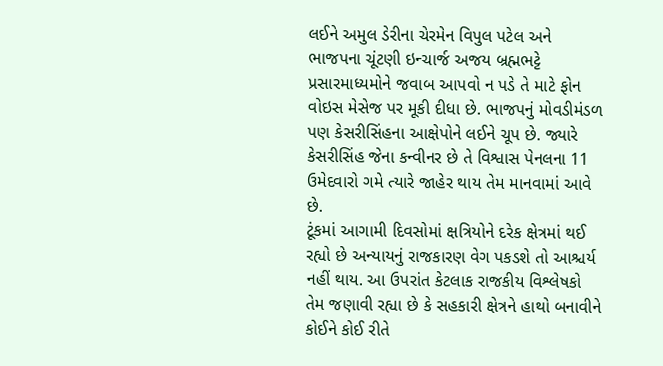લઈને અમુલ ડેરીના ચેરમેન વિપુલ પટેલ અને ભાજપના ચૂંટણી ઇન્ચાર્જ અજય બ્રહ્મભટ્ટે પ્રસારમાધ્યમોને જવાબ આપવો ન પડે તે માટે ફોન વોઇસ મેસેજ પર મૂકી દીધા છે. ભાજપનું મોવડીમંડળ પણ કેસરીસિંહના આક્ષેપોને લઈને ચૂપ છે. જ્યારે કેસરીસિંહ જેના કન્વીનર છે તે વિશ્વાસ પેનલના 11 ઉમેદવારો ગમે ત્યારે જાહેર થાય તેમ માનવામાં આવે છે.
ટૂંકમાં આગામી દિવસોમાં ક્ષત્રિયોને દરેક ક્ષેત્રમાં થઈ રહ્યો છે અન્યાયનું રાજકારણ વેગ પકડશે તો આશ્ચર્ય નહીં થાય. આ ઉપરાંત કેટલાક રાજકીય વિશ્લેષકો તેમ જણાવી રહ્યા છે કે સહકારી ક્ષેત્રને હાથો બનાવીને કોઈને કોઈ રીતે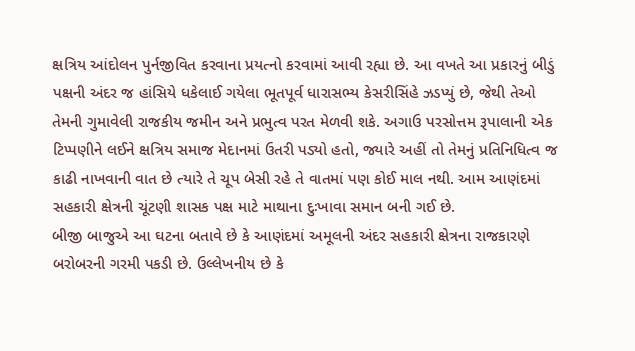ક્ષત્રિય આંદોલન પુર્નજીવિત કરવાના પ્રયત્નો કરવામાં આવી રહ્યા છે. આ વખતે આ પ્રકારનું બીડું પક્ષની અંદર જ હાંસિયે ધકેલાઈ ગયેલા ભૂતપૂર્વ ધારાસભ્ય કેસરીસિંહે ઝડપ્યું છે, જેથી તેઓ તેમની ગુમાવેલી રાજકીય જમીન અને પ્રભુત્વ પરત મેળવી શકે. અગાઉ પરસોત્તમ રૂપાલાની એક ટિપ્પણીને લઈને ક્ષત્રિય સમાજ મેદાનમાં ઉતરી પડ્યો હતો, જ્યારે અહીં તો તેમનું પ્રતિનિધિત્વ જ કાઢી નાખવાની વાત છે ત્યારે તે ચૂપ બેસી રહે તે વાતમાં પણ કોઈ માલ નથી. આમ આણંદમાં સહકારી ક્ષેત્રની ચૂંટણી શાસક પક્ષ માટે માથાના દુઃખાવા સમાન બની ગઈ છે.
બીજી બાજુએ આ ઘટના બતાવે છે કે આણંદમાં અમૂલની અંદર સહકારી ક્ષેત્રના રાજકારણે બરોબરની ગરમી પકડી છે. ઉલ્લેખનીય છે કે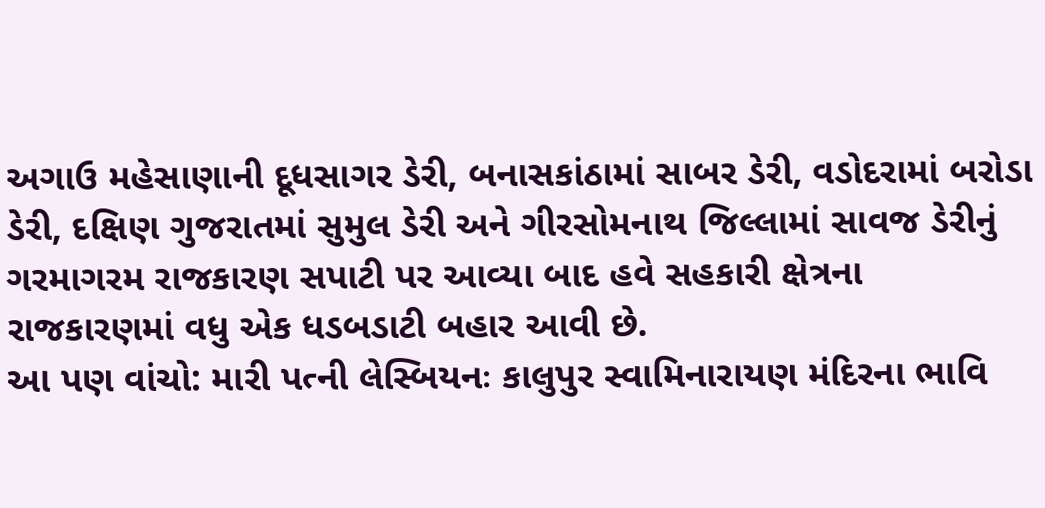અગાઉ મહેસાણાની દૂધસાગર ડેરી, બનાસકાંઠામાં સાબર ડેરી, વડોદરામાં બરોડા ડેરી, દક્ષિણ ગુજરાતમાં સુમુલ ડેરી અને ગીરસોમનાથ જિલ્લામાં સાવજ ડેરીનું ગરમાગરમ રાજકારણ સપાટી પર આવ્યા બાદ હવે સહકારી ક્ષેત્રના રાજકારણમાં વધુ એક ધડબડાટી બહાર આવી છે.
આ પણ વાંચો: મારી પત્ની લેસ્બિયનઃ કાલુપુર સ્વામિનારાયણ મંદિરના ભાવિ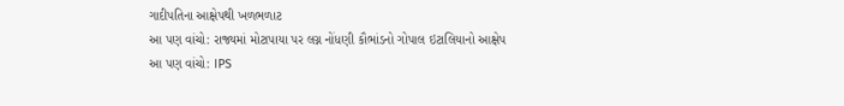ગાદીપતિના આક્ષેપથી ખળભળાટ
આ પણ વાંચો: રાજ્યમાં મોટાપાયા પર લગ્ન નોંધણી કૌભાંડનો ગોપાલ ઇટાલિયાનો આક્ષેપ
આ પણ વાંચો: IPS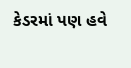કેડરમાં પણ હવે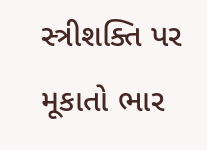સ્ત્રીશક્તિ પર મૂકાતો ભાર